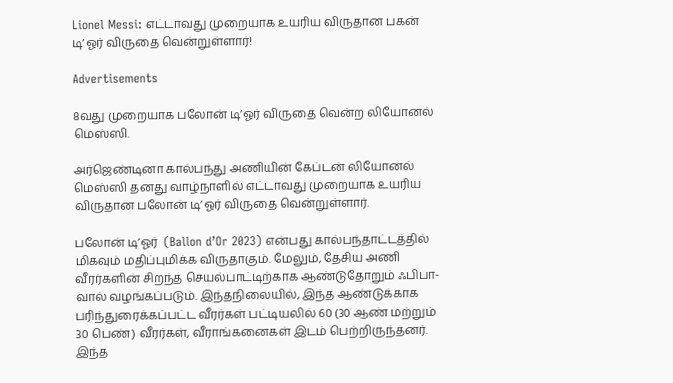Lionel Messi: எட்டாவது முறையாக உயரிய விருதான பகன் டி’ஓர் விருதை வென்றுள்ளார்!

Advertisements

8வது முறையாக பலோன் டி’ஓர் விருதை வென்ற லியோனல் மெஸ்ஸி.

அர்ஜெண்டினா கால்பந்து அணியின் கேப்டன் லியோனல் மெஸ்ஸி தனது வாழ்நாளில் எட்டாவது முறையாக உயரிய விருதான பலோன் டி’ஓர் விருதை வென்றுள்ளார்.

பலோன் டி’ஓர்  (Ballon d’Or 2023) என்பது கால்பந்தாட்டத்தில் மிகவும் மதிப்புமிக்க விருதாகும். மேலும், தேசிய அணி வீரர்களின் சிறந்த செயல்பாட்டிற்காக ஆண்டுதோறும் ஃபிபா-வால் வழங்கப்படும். இந்தநிலையில், இந்த ஆண்டுக்காக பரிந்துரைக்கப்பட்ட வீரர்கள் பட்டியலில் 60 (30 ஆண் மற்றும் 30 பெண்) வீரர்கள், வீராங்கனைகள் இடம் பெற்றிருந்தனர்.  இந்த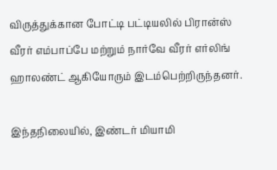விருத்துக்கான போட்டி பட்டியலில் பிரான்ஸ் வீரர் எம்பாப்பே மற்றும் நார்வே வீரர் எர்லிங் ஹாலண்ட் ஆகியோரும் இடம்பெற்றிருந்தனர்.

இந்தநிலையில், இண்டர் மியாமி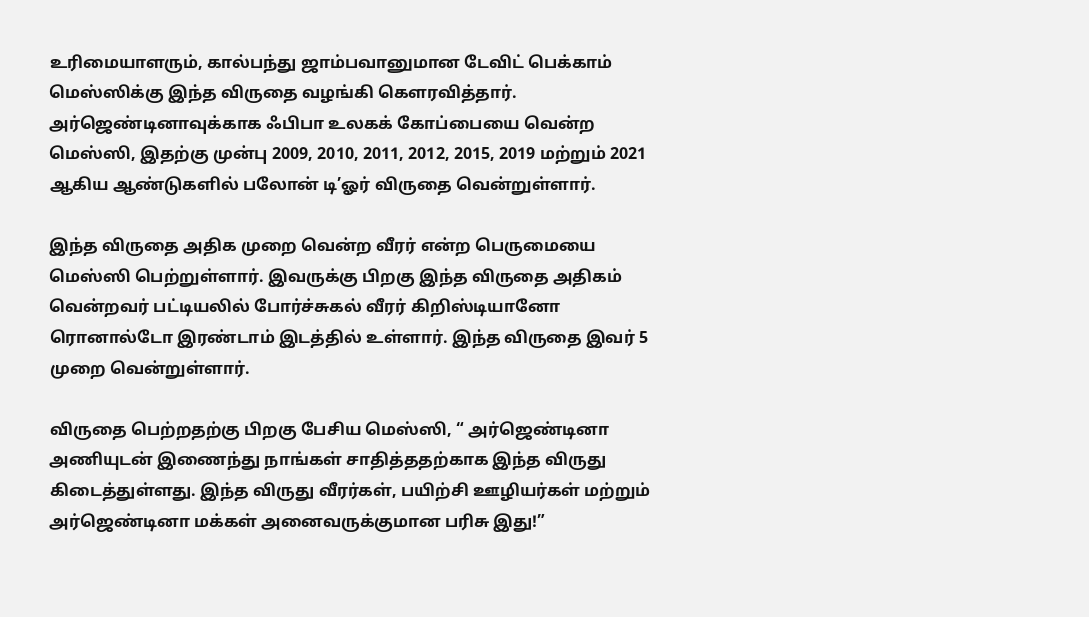உரிமையாளரும், கால்பந்து ஜாம்பவானுமான டேவிட் பெக்காம் மெஸ்ஸிக்கு இந்த விருதை வழங்கி கௌரவித்தார். அர்ஜெண்டினாவுக்காக ஃபிபா உலகக் கோப்பையை வென்ற மெஸ்ஸி, இதற்கு முன்பு 2009, 2010, 2011, 2012, 2015, 2019 மற்றும் 2021 ஆகிய ஆண்டுகளில் பலோன் டி’ஓர் விருதை வென்றுள்ளார்.

இந்த விருதை அதிக முறை வென்ற வீரர் என்ற பெருமையை மெஸ்ஸி பெற்றுள்ளார். இவருக்கு பிறகு இந்த விருதை அதிகம் வென்றவர் பட்டியலில் போர்ச்சுகல் வீரர் கிறிஸ்டியானோ ரொனால்டோ இரண்டாம் இடத்தில் உள்ளார். இந்த விருதை இவர் 5 முறை வென்றுள்ளார்.

விருதை பெற்றதற்கு பிறகு பேசிய மெஸ்ஸி, “ அர்ஜெண்டினா அணியுடன் இணைந்து நாங்கள் சாதித்ததற்காக இந்த விருது கிடைத்துள்ளது. இந்த விருது வீரர்கள், பயிற்சி ஊழியர்கள் மற்றும் அர்ஜெண்டினா மக்கள் அனைவருக்குமான பரிசு இது!”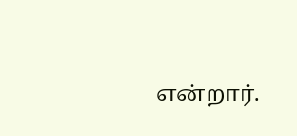என்றார்.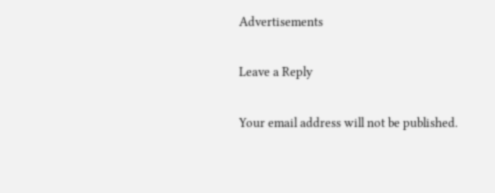Advertisements

Leave a Reply

Your email address will not be published.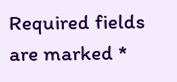Required fields are marked *